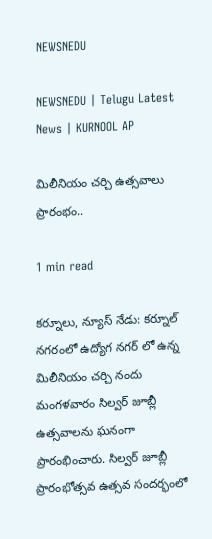NEWSNEDU

NEWSNEDU | Telugu Latest News | KURNOOL AP

మిలీనియం చర్చి ఉత్సవాలు ప్రారంభం..

1 min read

కర్నూలు, న్యూస్ నేడు: కర్నూల్ నగరంలో ఉద్యోగ నగర్ లో ఉన్న మిలీనియం చర్చి నందు మంగళవారం సిల్వర్ జూబ్లీ ఉత్సవాలను ఘనంగా ప్రారంభించారు. సిల్వర్ జూబ్లీ ప్రారంభోత్సవ ఉత్సవ సందర్భంలో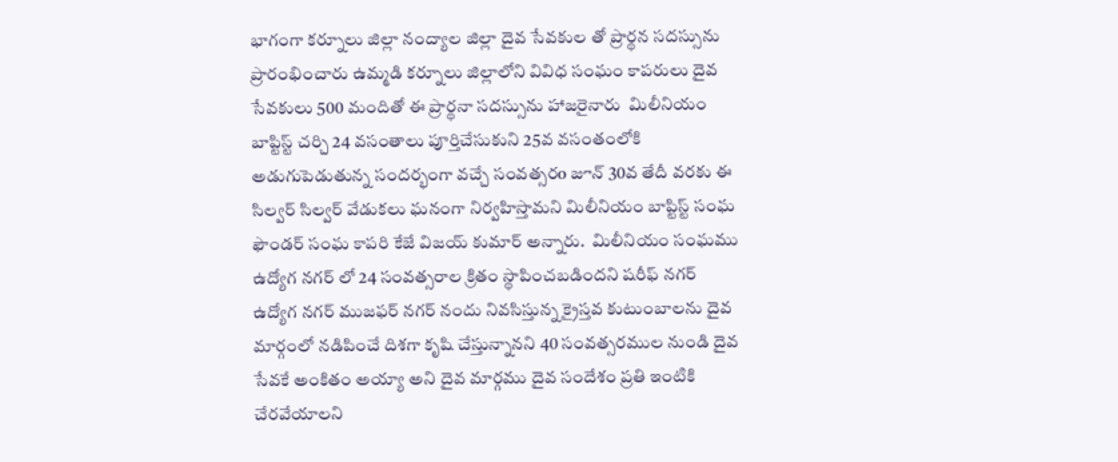భాగంగా కర్నూలు జిల్లా నంద్యాల జిల్లా దైవ సేవకుల తో ప్రార్థన సదస్సును ప్రారంభించారు ఉమ్మడి కర్నూలు జిల్లాలోని వివిధ సంఘం కాపరులు దైవ సేవకులు 500 మందితో ఈ ప్రార్థనా సదస్సును హాజరైనారు  మిలీనియం బాప్టిస్ట్ చర్చి 24 వసంతాలు పూర్తిచేసుకుని 25వ వసంతంలోకి అడుగుపెడుతున్న సందర్భంగా వచ్చే సంవత్సరo జూన్ 30వ తేదీ వరకు ఈ సిల్వర్ సిల్వర్ వేడుకలు ఘనంగా నిర్వహిస్తామని మిలీనియం బాప్టిస్ట్ సంఘ ఫౌండర్ సంఘ కాపరి కేజే విజయ్ కుమార్ అన్నారు.  మిలీనియం సంఘము ఉద్యోగ నగర్ లో 24 సంవత్సరాల క్రితం స్థాపించబడిందని షరీఫ్ నగర్ ఉద్యోగ నగర్ ముజఫర్ నగర్ నందు నివసిస్తున్న క్రైస్తవ కుటుంబాలను దైవ మార్గంలో నడిపించే దిశగా కృషి చేస్తున్నానని 40 సంవత్సరముల నుండి దైవ సేవకే అంకితం అయ్యా అని దైవ మార్గము దైవ సందేశం ప్రతి ఇంటికి చేరవేయాలని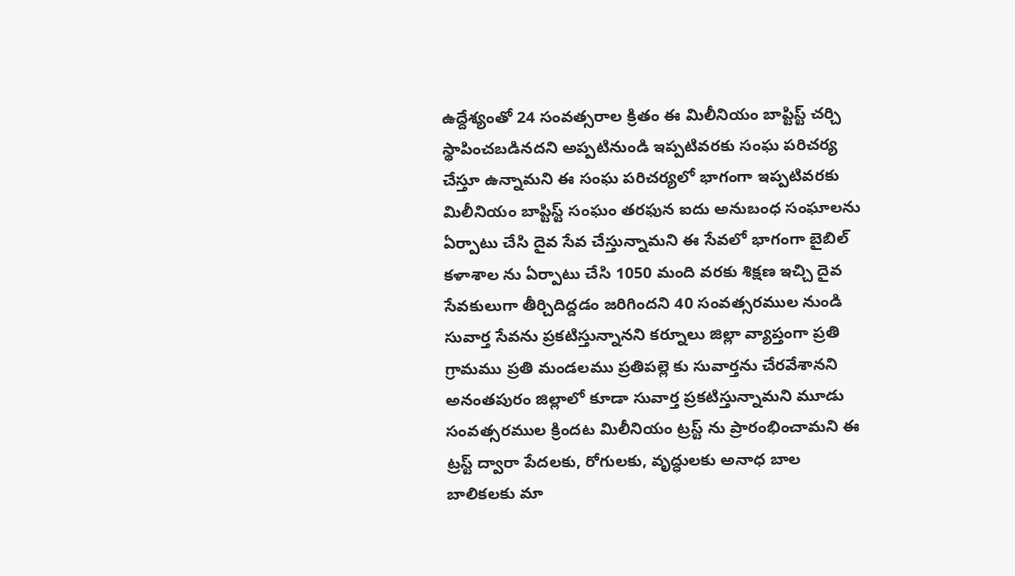ఉద్దేశ్యంతో 24 సంవత్సరాల క్రితం ఈ మిలీనియం బాప్టిస్ట్ చర్చి స్థాపించబడినదని అప్పటినుండి ఇప్పటివరకు సంఘ పరిచర్య చేస్తూ ఉన్నామని ఈ సంఘ పరిచర్యలో భాగంగా ఇప్పటివరకు మిలీనియం బాప్టిస్ట్ సంఘం తరఫున ఐదు అనుబంధ సంఘాలను ఏర్పాటు చేసి దైవ సేవ చేస్తున్నామని ఈ సేవలో భాగంగా బైబిల్ కళాశాల ను ఏర్పాటు చేసి 1050 మంది వరకు శిక్షణ ఇచ్చి దైవ సేవకులుగా తీర్చిదిద్దడం జరిగిందని 40 సంవత్సరముల నుండి సువార్త సేవను ప్రకటిస్తున్నానని కర్నూలు జిల్లా వ్యాప్తంగా ప్రతి గ్రామము ప్రతి మండలము ప్రతిపల్లె కు సువార్తను చేరవేశానని అనంతపురం జిల్లాలో కూడా సువార్త ప్రకటిస్తున్నామని మూడు సంవత్సరముల క్రిందట మిలీనియం ట్రస్ట్ ను ప్రారంభించామని ఈ ట్రస్ట్ ద్వారా పేదలకు, రోగులకు, వృద్ధులకు అనాధ బాల బాలికలకు మా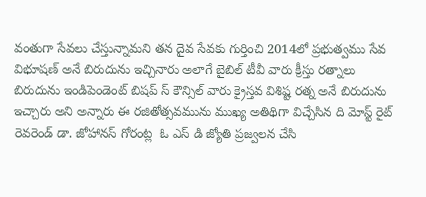వంతుగా సేవలు చేస్తున్నామని తన దైవ సేవకు గుర్తించి 2014లో ప్రభుత్వము సేవ విభూషణ్ అనే బిరుదును ఇచ్చినారు అలాగే బైబిల్ టీవీ వారు క్రీస్తు రత్నాలు బిరుదును ఇండిపెండెంట్ బిషప్ స్ కౌన్సిల్ వారు క్రైస్తవ విశిష్ట రత్న అనే బిరుదును ఇచ్చారు అని అన్నారు ఈ రజితోత్సవమును ముఖ్య అతిథిగా విచ్చేసిన ది మోస్ట్ రైట్ రెవరెండ్ డా. జోహానస్ గోరంట్ల  ఓ ఎస్ డి జ్యోతి ప్రజ్వలన చేసి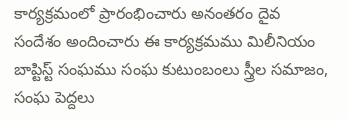కార్యక్రమంలో ప్రారంభించారు అనంతరం దైవ సందేశం అందించారు ఈ కార్యక్రమము మిలీనియం బాప్టిస్ట్ సంఘము సంఘ కుటుంబంలు స్త్రీల సమాజం, సంఘ పెద్దలు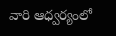వారి ఆధ్వర్యంలో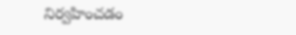నిర్వహించడం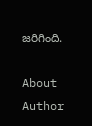జరిగింది.

About Author